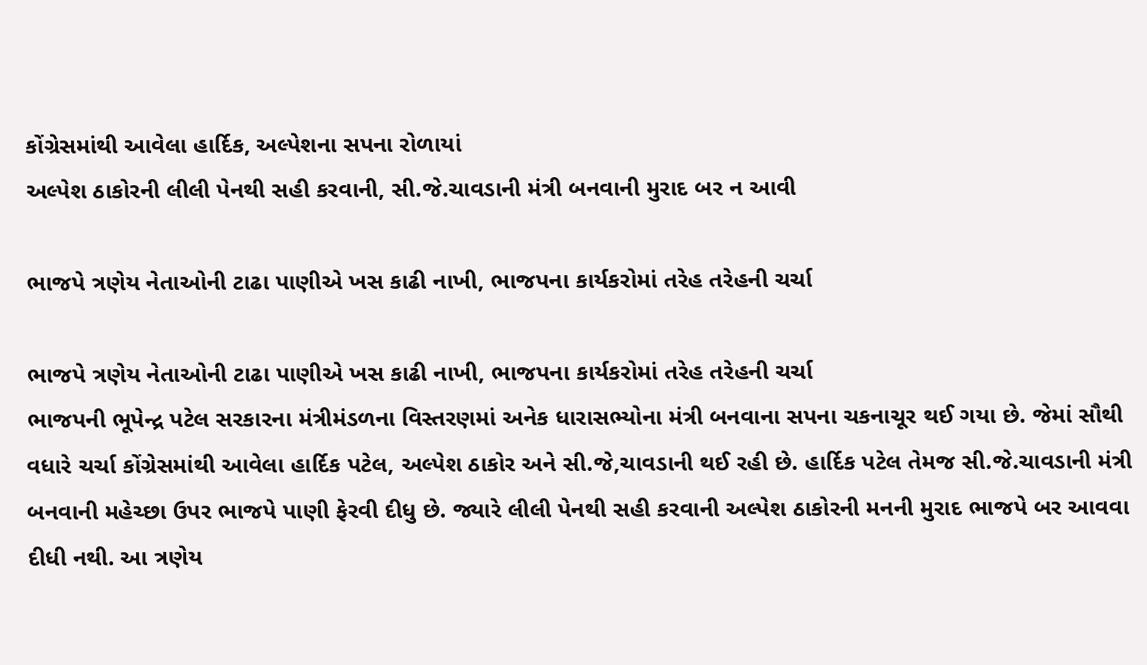કોંગ્રેસમાંથી આવેલા હાર્દિક, અલ્પેશના સપના રોળાયાં
અલ્પેશ ઠાકોરની લીલી પેનથી સહી કરવાની, સી.જે.ચાવડાની મંત્રી બનવાની મુરાદ બર ન આવી

ભાજપે ત્રણેય નેતાઓની ટાઢા પાણીએ ખસ કાઢી નાખી, ભાજપના કાર્યકરોમાં તરેહ તરેહની ચર્ચા

ભાજપે ત્રણેય નેતાઓની ટાઢા પાણીએ ખસ કાઢી નાખી, ભાજપના કાર્યકરોમાં તરેહ તરેહની ચર્ચા
ભાજપની ભૂપેન્દ્ર પટેલ સરકારના મંત્રીમંડળના વિસ્તરણમાં અનેક ધારાસભ્યોના મંત્રી બનવાના સપના ચકનાચૂર થઈ ગયા છે. જેમાં સૌથી વધારે ચર્ચા કોંગ્રેસમાંથી આવેલા હાર્દિક પટેલ, અલ્પેશ ઠાકોર અને સી.જે,ચાવડાની થઈ રહી છે. હાર્દિક પટેલ તેમજ સી.જે.ચાવડાની મંત્રી બનવાની મહેચ્છા ઉપર ભાજપે પાણી ફેરવી દીધુ છે. જ્યારે લીલી પેનથી સહી કરવાની અલ્પેશ ઠાકોરની મનની મુરાદ ભાજપે બર આવવા દીધી નથી. આ ત્રણેય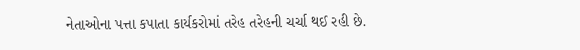નેતાઓના પત્તા કપાતા કાર્યકરોમાં તરેહ તરેહની ચર્ચા થઈ રહી છે.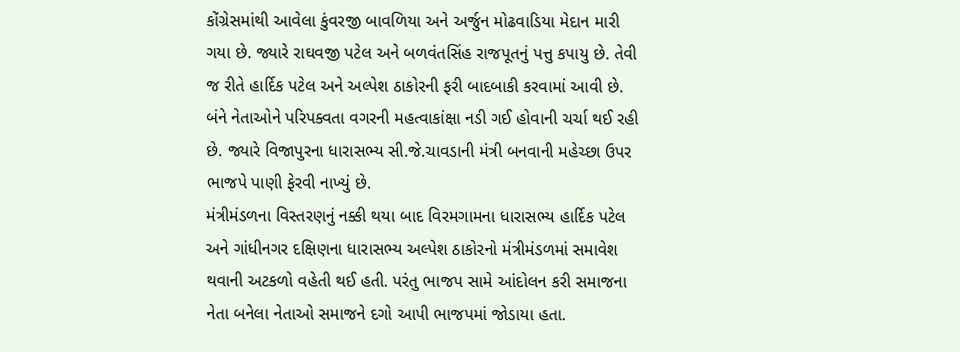કોંગ્રેસમાંથી આવેલા કુંવરજી બાવળિયા અને અર્જુન મોઢવાડિયા મેદાન મારી ગયા છે. જ્યારે રાઘવજી પટેલ અને બળવંતસિંહ રાજપૂતનું પત્તુ કપાયુ છે. તેવી જ રીતે હાર્દિક પટેલ અને અલ્પેશ ઠાકોરની ફરી બાદબાકી કરવામાં આવી છે. બંને નેતાઓને પરિપક્વતા વગરની મહત્વાકાંક્ષા નડી ગઈ હોવાની ચર્ચા થઈ રહી છે. જ્યારે વિજાપુરના ધારાસભ્ય સી.જે.ચાવડાની મંત્રી બનવાની મહેચ્છા ઉપર ભાજપે પાણી ફેરવી નાખ્યું છે.
મંત્રીમંડળના વિસ્તરણનું નક્કી થયા બાદ વિરમગામના ધારાસભ્ય હાર્દિક પટેલ અને ગાંધીનગર દક્ષિણના ધારાસભ્ય અલ્પેશ ઠાકોરનો મંત્રીમંડળમાં સમાવેશ થવાની અટકળો વહેતી થઈ હતી. પરંતુ ભાજપ સામે આંદોલન કરી સમાજના નેતા બનેલા નેતાઓ સમાજને દગો આપી ભાજપમાં જોડાયા હતા.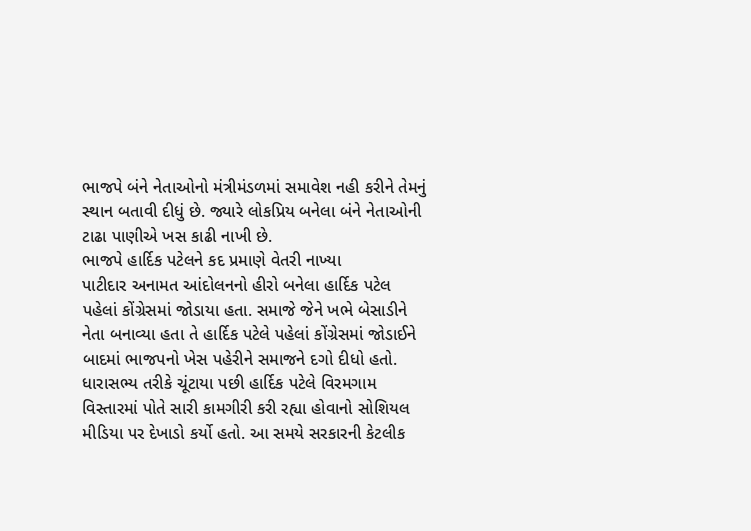ભાજપે બંને નેતાઓનો મંત્રીમંડળમાં સમાવેશ નહી કરીને તેમનું સ્થાન બતાવી દીધું છે. જ્યારે લોકપ્રિય બનેલા બંને નેતાઓની ટાઢા પાણીએ ખસ કાઢી નાખી છે.
ભાજપે હાર્દિક પટેલને કદ પ્રમાણે વેતરી નાખ્યા
પાટીદાર અનામત આંદોલનનો હીરો બનેલા હાર્દિક પટેલ પહેલાં કોંગ્રેસમાં જોડાયા હતા. સમાજે જેને ખભે બેસાડીને નેતા બનાવ્યા હતા તે હાર્દિક પટેલે પહેલાં કોંગ્રેસમાં જોડાઈને બાદમાં ભાજપનો ખેસ પહેરીને સમાજને દગો દીધો હતો. ધારાસભ્ય તરીકે ચૂંટાયા પછી હાર્દિક પટેલે વિરમગામ વિસ્તારમાં પોતે સારી કામગીરી કરી રહ્યા હોવાનો સોશિયલ મીડિયા પર દેખાડો કર્યો હતો. આ સમયે સરકારની કેટલીક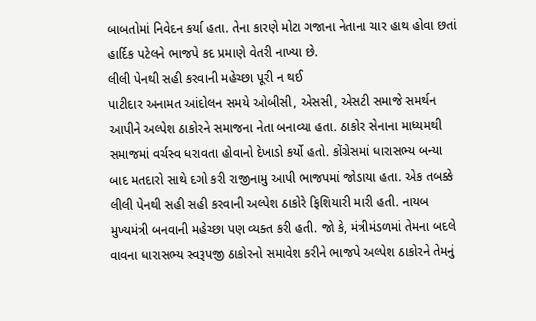બાબતોમાં નિવેદન કર્યા હતા. તેના કારણે મોટા ગજાના નેતાના ચાર હાથ હોવા છતાં હાર્દિક પટેલને ભાજપે કદ પ્રમાણે વેતરી નાખ્યા છે.
લીલી પેનથી સહી કરવાની મહેચ્છા પૂરી ન થઈ
પાટીદાર અનામત આંદોલન સમયે ઓબીસી, એસસી, એસટી સમાજે સમર્થન આપીને અલ્પેશ ઠાકોરને સમાજના નેતા બનાવ્યા હતા. ઠાકોર સેનાના માધ્યમથી સમાજમાં વર્ચસ્વ ધરાવતા હોવાનો દેખાડો કર્યો હતો. કોંગ્રેસમાં ધારાસભ્ય બન્યા બાદ મતદારો સાથે દગો કરી રાજીનામુ આપી ભાજપમાં જોડાયા હતા. એક તબક્કે લીલી પેનથી સહી સહી કરવાની અલ્પેશ ઠાકોરે ફિશિયારી મારી હતી. નાયબ મુખ્યમંત્રી બનવાની મહેચ્છા પણ વ્યક્ત કરી હતી. જો કે, મંત્રીમંડળમાં તેમના બદલે વાવના ધારાસભ્ય સ્વરૂપજી ઠાકોરનો સમાવેશ કરીને ભાજપે અલ્પેશ ઠાકોરને તેમનું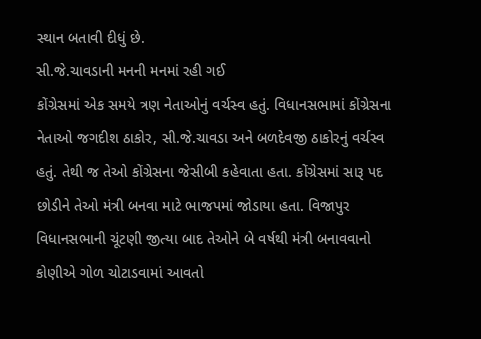સ્થાન બતાવી દીધું છે.
સી.જે.ચાવડાની મનની મનમાં રહી ગઈ
કોંગ્રેસમાં એક સમયે ત્રણ નેતાઓનું વર્ચસ્વ હતું. વિધાનસભામાં કોંગ્રેસના નેતાઓ જગદીશ ઠાકોર, સી.જે.ચાવડા અને બળદેવજી ઠાકોરનું વર્ચસ્વ હતું. તેથી જ તેઓ કોંગ્રેસના જેસીબી કહેવાતા હતા. કોંગ્રેસમાં સારૂ પદ છોડીને તેઓ મંત્રી બનવા માટે ભાજપમાં જોડાયા હતા. વિજાપુર વિધાનસભાની ચૂંટણી જીત્યા બાદ તેઓને બે વર્ષથી મંત્રી બનાવવાનો કોણીએ ગોળ ચોટાડવામાં આવતો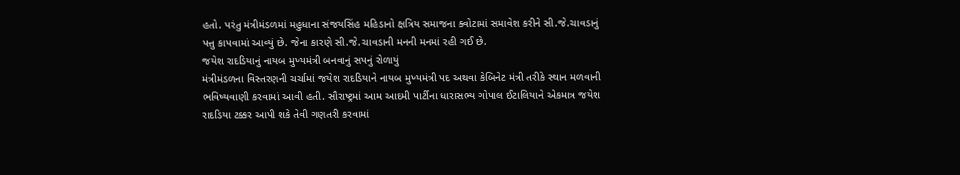હતો. પરંતુ મંત્રીમંડળમાં મહુધાના સંજયસિંહ મહિડાનો ક્ષત્રિય સમાજના ક્વોટામાં સમાવેશ કરીને સી.જે.ચાવડાનું પત્તુ કાપવામાં આવ્યું છે. જેના કારણે સી.જે.ચાવડાની મનની મનમાં રહી ગઈ છે.
જયેશ રાદડિયાનું નાયબ મુખ્યમંત્રી બનવાનું સપનું રોળાયું
મંત્રીમંડળના વિસ્તરણની ચર્ચામાં જયેશ રાદડિયાને નાયબ મુખ્યમંત્રી પદ અથવા કેબિનેટ મંત્રી તરીકે સ્થાન મળવાની ભવિષ્યવાણી કરવામાં આવી હતી. સૌરાષ્ટ્રમાં આમ આદમી પાર્ટીના ધારાસભ્ય ગોપાલ ઈટાલિયાને એકમાત્ર જયેશ રાદડિયા ટક્કર આપી શકે તેવી ગણતરી કરવામાં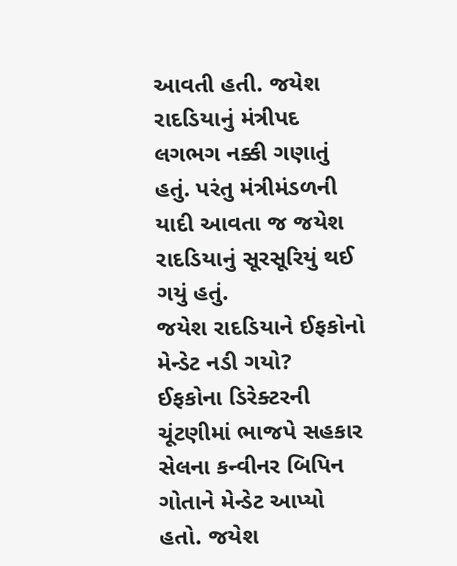આવતી હતી. જયેશ રાદડિયાનું મંત્રીપદ લગભગ નક્કી ગણાતું હતું. પરંતુ મંત્રીમંડળની યાદી આવતા જ જયેશ રાદડિયાનું સૂરસૂરિયું થઈ ગયું હતું.
જયેશ રાદડિયાને ઈફકોનો મેન્ડેટ નડી ગયો?
ઈફકોના ડિરેક્ટરની ચૂંટણીમાં ભાજપે સહકાર સેલના કન્વીનર બિપિન ગોતાને મેન્ડેટ આપ્યો હતો. જયેશ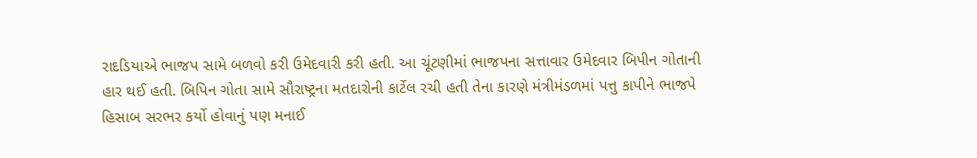રાદડિયાએ ભાજપ સામે બળવો કરી ઉમેદવારી કરી હતી. આ ચૂંટણીમાં ભાજપના સત્તાવાર ઉમેદવાર બિપીન ગોતાની હાર થઈ હતી. બિપિન ગોતા સામે સૌરાષ્ટ્રના મતદારોની કાર્ટેલ રચી હતી તેના કારણે મંત્રીમંડળમાં પત્તુ કાપીને ભાજપે હિસાબ સરભર કર્યો હોવાનું પણ મનાઈ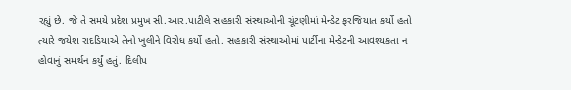રહ્યું છે. જે તે સમયે પ્રદેશ પ્રમુખ સી.આર.પાટીલે સહકારી સંસ્થાઓની ચૂંટણીમાં મેન્ડેટ ફરજિયાત કર્યો હતો ત્યારે જયેશ રાદડિયાએ તેનો ખુલીને વિરોધ કર્યો હતો. સહકારી સંસ્થાઓમાં પાર્ટીના મેન્ડેટની આવશ્યકતા ન હોવાનું સમર્થન કર્યું હતું. દિલીપ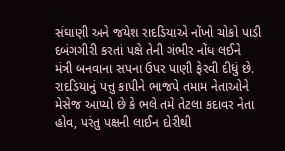સંઘાણી અને જયેશ રાદડિયાએ નોંખો ચોકો પાડી દબંગગીરી કરતાં પક્ષે તેની ગંભીર નોંધ લઈને મંત્રી બનવાના સપના ઉપર પાણી ફેરવી દીધું છે. રાદડિયાનું પત્તુ કાપીને ભાજપે તમામ નેતાઓને મેસેજ આપ્યો છે કે ભલે તમે તેટલા કદાવર નેતા હોવ, પરંતુ પક્ષની લાઈન દોરીથી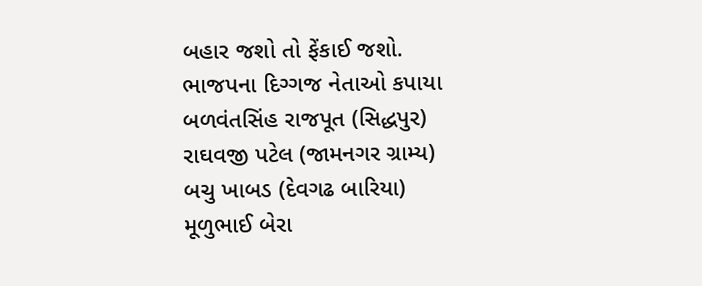બહાર જશો તો ફેંકાઈ જશો.
ભાજપના દિગ્ગજ નેતાઓ કપાયા
બળવંતસિંહ રાજપૂત (સિદ્ધપુર)
રાઘવજી પટેલ (જામનગર ગ્રામ્ય)
બચુ ખાબડ (દેવગઢ બારિયા)
મૂળુભાઈ બેરા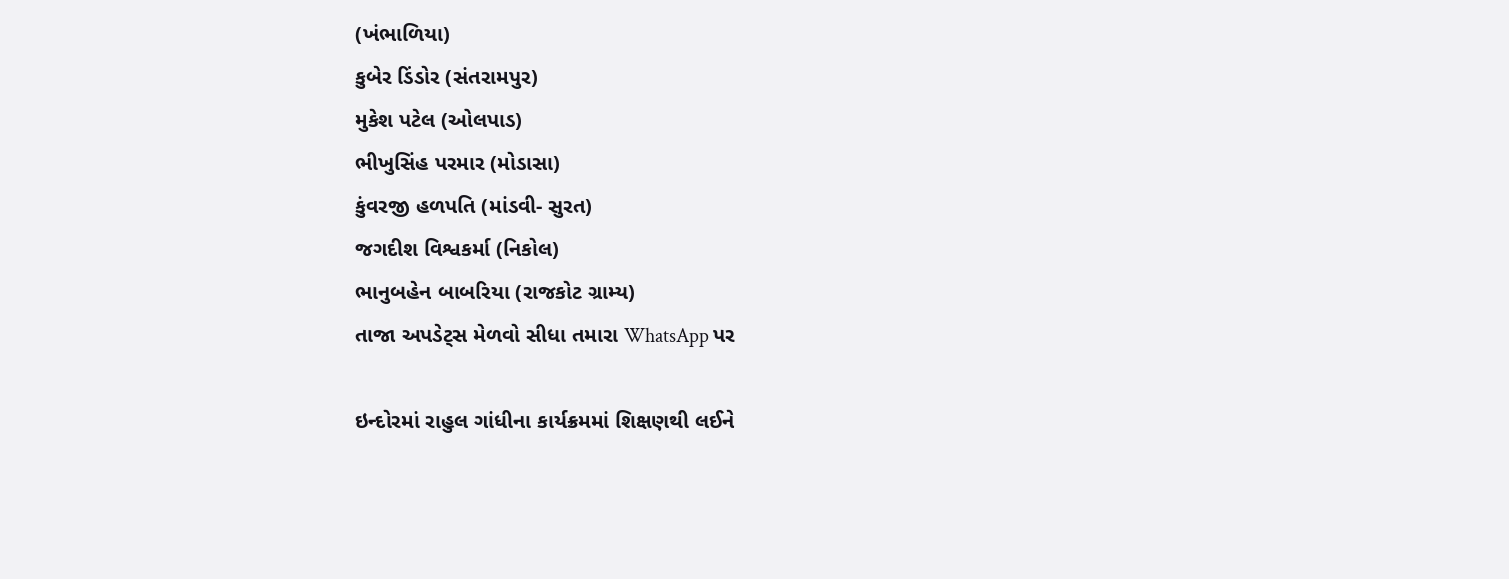(ખંભાળિયા)
કુબેર ડિંડોર (સંતરામપુર)
મુકેશ પટેલ (ઓલપાડ)
ભીખુસિંહ પરમાર (મોડાસા)
કુંવરજી હળપતિ (માંડવી- સુરત)
જગદીશ વિશ્વકર્મા (નિકોલ)
ભાનુબહેન બાબરિયા (રાજકોટ ગ્રામ્ય)
તાજા અપડેટ્સ મેળવો સીધા તમારા WhatsApp પર

ઇન્દોરમાં રાહુલ ગાંધીના કાર્યક્રમમાં શિક્ષણથી લઈને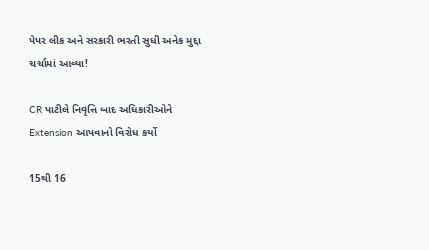પેપર લીક અને સરકારી ભરતી સુધી અનેક મુદ્દા ચર્ચામાં આવ્યા!

CR પાટીલે નિવૃત્તિ બાદ અધિકારીઓને Extension આપવાનો વિરોધ કર્યો

15થી 16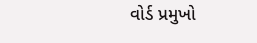વોર્ડ પ્રમુખો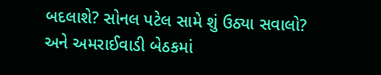બદલાશે? સોનલ પટેલ સામે શું ઉઠ્યા સવાલો? અને અમરાઈવાડી બેઠકમાં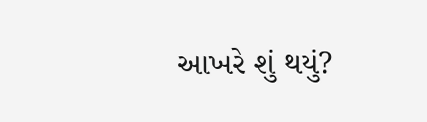આખરે શું થયું?